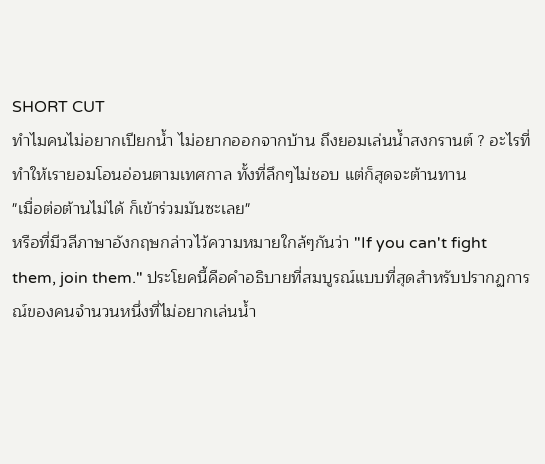SHORT CUT
ทำไมคนไม่อยากเปียกน้ำ ไม่อยากออกจากบ้าน ถึงยอมเล่นน้ำสงกรานต์ ? อะไรที่ทำให้เรายอมโอนอ่อนตามเทศกาล ทั้งที่ลึกๆไม่ชอบ แต่ก็สุดจะต้านทาน
"เมื่อต่อต้านไม่ได้ ก็เข้าร่วมมันซะเลย"
หรือที่มีวลีภาษาอังกฤษกล่าวไว้ความหมายใกล้ๆกันว่า "If you can't fight them, join them." ประโยคนี้คือคำอธิบายที่สมบูรณ์แบบที่สุดสำหรับปรากฏการณ์ของคนจำนวนหนึ่งที่ไม่อยากเล่นน้ำ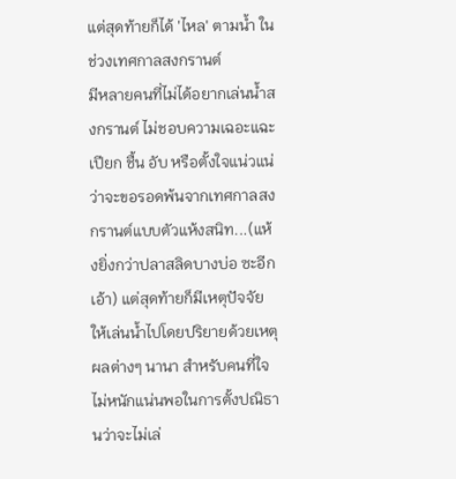แต่สุดท้ายก็ได้ 'ไหล' ตามน้ำ ในช่วงเทศกาลสงกรานต์
มีหลายคนที่ไม่ได้อยากเล่นน้ำสงกรานต์ ไม่ชอบความเฉอะแฉะ เปียก ชื้น อับ หรือตั้งใจแน่วแน่ว่าจะขอรอดพ้นจากเทศกาลสงกรานต์แบบตัวแห้งสนิท...(แห้งยิ่งกว่าปลาสลิดบางบ่อ ซะอีกเอ้า) แต่สุดท้ายก็มีเหตุปัจจัยให้เล่นน้ำไปโดยปริยายด้วยเหตุผลต่างๆ นานา สำหรับคนที่ใจไม่หนักแน่นพอในการตั้งปณิธานว่าจะไม่เล่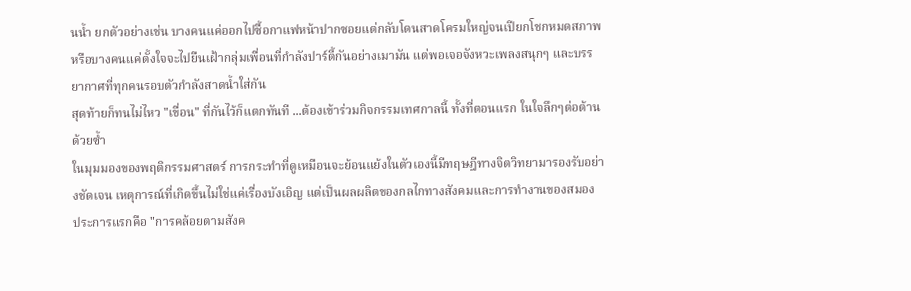นน้ำ ยกตัวอย่างเช่น บางคนแค่ออกไปซื้อกาแฟหน้าปากซอยแต่กลับโดนสาดโครมใหญ่จนเปียกโชกหมดสภาพ
หรือบางคนแค่ตั้งใจจะไปยืนเฝ้ากลุ่มเพื่อนที่กำลังปาร์ตี้กันอย่างเมามัน แต่พอเจอจังหวะเพลงสนุกๆ และบรรยากาศที่ทุกคนรอบตัวกำลังสาดน้ำใส่กัน
สุดท้ายก็ทนไม่ไหว "เขื่อน" ที่กันไว้ก็แตกทันที ...ต้องเข้าร่วมกิจกรรมเทศกาลนี้ ทั้งที่ตอนแรก ในใจลึกๆต่อต้านด้วยซ้ำ
ในมุมมองของพฤติกรรมศาสตร์ การกระทำที่ดูเหมือนจะย้อนแย้งในตัวเองนี้มีทฤษฎีทางจิตวิทยามารองรับอย่างชัดเจน เหตุการณ์ที่เกิดขึ้นไม่ใช่แค่เรื่องบังเอิญ แต่เป็นผลผลิตของกลไกทางสังคมและการทำงานของสมอง
ประการแรกคือ "การคล้อยตามสังค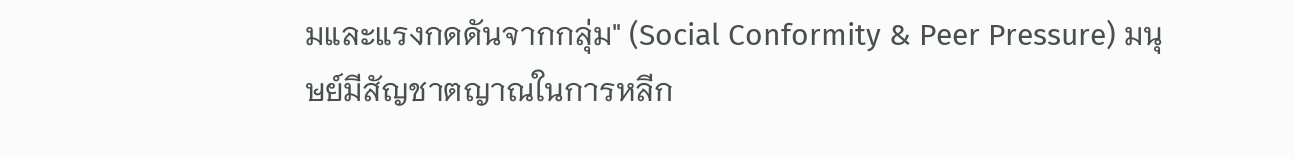มและแรงกดดันจากกลุ่ม" (Social Conformity & Peer Pressure) มนุษย์มีสัญชาตญาณในการหลีก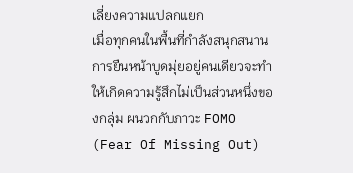เลี่ยงความแปลกแยก
เมื่อทุกคนในพื้นที่กำลังสนุกสนาน การยืนหน้าบูดมุ่ยอยู่คนเดียวจะทำให้เกิดความรู้สึกไม่เป็นส่วนหนึ่งของกลุ่ม ผนวกกับภาวะ FOMO (Fear Of Missing Out)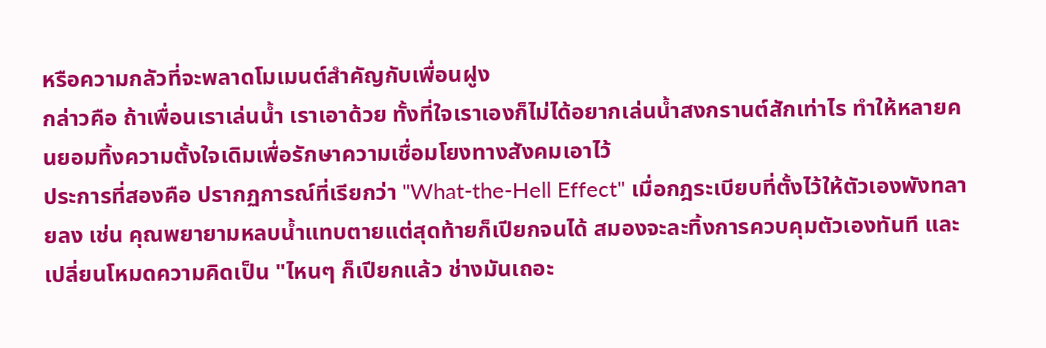หรือความกลัวที่จะพลาดโมเมนต์สำคัญกับเพื่อนฝูง
กล่าวคือ ถ้าเพื่อนเราเล่นน้ำ เราเอาด้วย ทั้งที่ใจเราเองก็ไม่ได้อยากเล่นน้ำสงกรานต์สักเท่าไร ทำให้หลายคนยอมทิ้งความตั้งใจเดิมเพื่อรักษาความเชื่อมโยงทางสังคมเอาไว้
ประการที่สองคือ ปรากฏการณ์ที่เรียกว่า "What-the-Hell Effect" เมื่อกฎระเบียบที่ตั้งไว้ให้ตัวเองพังทลายลง เช่น คุณพยายามหลบน้ำแทบตายแต่สุดท้ายก็เปียกจนได้ สมองจะละทิ้งการควบคุมตัวเองทันที และเปลี่ยนโหมดความคิดเป็น "ไหนๆ ก็เปียกแล้ว ช่างมันเถอะ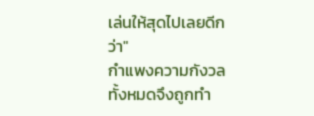เล่นให้สุดไปเลยดีกว่า"
กำแพงความกังวลทั้งหมดจึงถูกทำ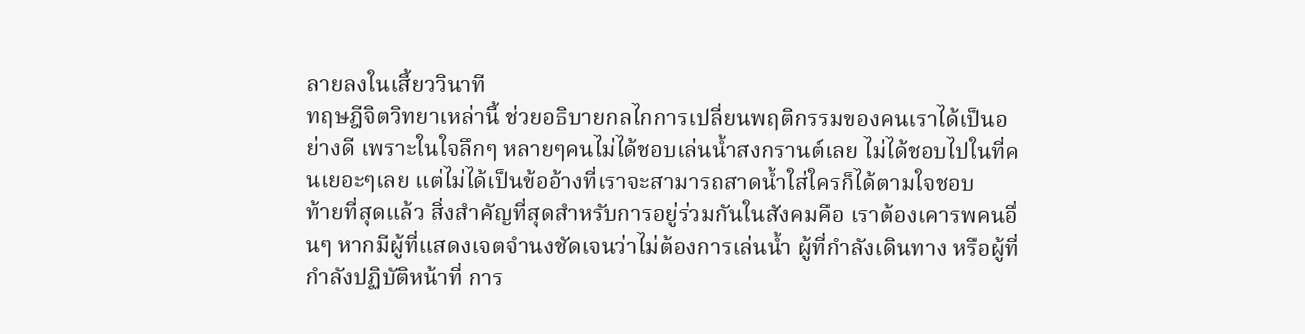ลายลงในเสี้ยววินาที
ทฤษฎีจิตวิทยาเหล่านี้ ช่วยอธิบายกลไกการเปลี่ยนพฤติกรรมของคนเราได้เป็นอย่างดี เพราะในใจลึกๆ หลายๆคนไม่ได้ชอบเล่นน้ำสงกรานต์เลย ไม่ได้ชอบไปในที่คนเยอะๆเลย แต่ไม่ได้เป็นข้ออ้างที่เราจะสามารถสาดน้ำใส่ใครก็ได้ตามใจชอบ
ท้ายที่สุดแล้ว สิ่งสำคัญที่สุดสำหรับการอยู่ร่วมกันในสังคมคือ เราต้องเคารพคนอื่นๆ หากมีผู้ที่แสดงเจตจำนงชัดเจนว่าไม่ต้องการเล่นน้ำ ผู้ที่กำลังเดินทาง หรือผู้ที่กำลังปฏิบัติหน้าที่ การ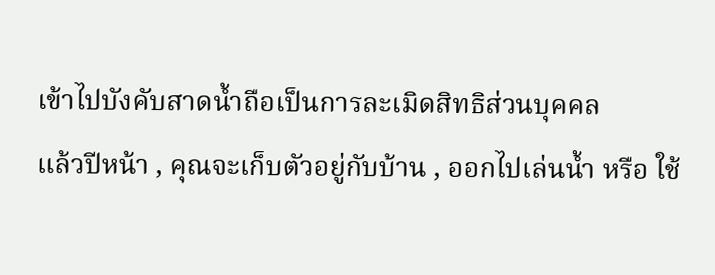เข้าไปบังคับสาดน้ำถือเป็นการละเมิดสิทธิส่วนบุคคล
แล้วปีหน้า , คุณจะเก็บตัวอยู่กับบ้าน , ออกไปเล่นน้ำ หรือ ใช้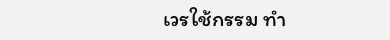เวรใช้กรรม ทำ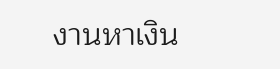งานหาเงิน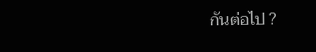กันต่อไป ?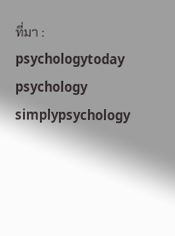ที่มา : psychologytoday psychology simplypsychology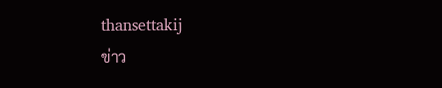thansettakij
ข่าว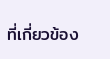ที่เกี่ยวข้อง